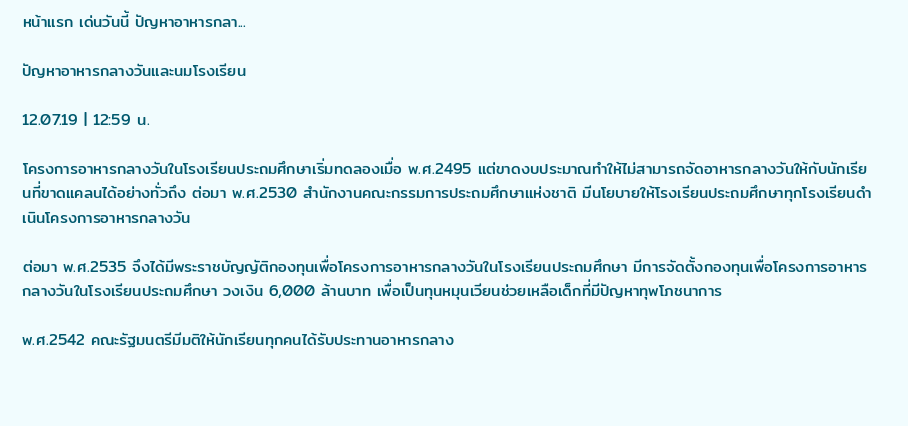หน้าแรก เด่นวันนี้ ปัญหาอาหารกลา...

ปัญหาอาหารกลางวันและนมโรงเรียน

12.07.19 | 12:59 น.

โครงการอาหารกลางวันในโรงเรียนประถมศึกษาเริ่มทดลองเมื่อ พ.ศ.2495 แต่ขาดงบประมาณทำให้ไม่สามารถจัดอาหารกลางวันให้กับนักเรียนที่ขาดแคลนได้อย่างทั่วถึง ต่อมา พ.ศ.2530 สำนักงานคณะกรรมการประถมศึกษาแห่งชาติ มีนโยบายให้โรงเรียนประถมศึกษาทุกโรงเรียนดำเนินโครงการอาหารกลางวัน

ต่อมา พ.ศ.2535 จึงได้มีพระราชบัญญัติกองทุนเพื่อโครงการอาหารกลางวันในโรงเรียนประถมศึกษา มีการจัดตั้งกองทุนเพื่อโครงการอาหารกลางวันในโรงเรียนประถมศึกษา วงเงิน 6,000 ล้านบาท เพื่อเป็นทุนหมุนเวียนช่วยเหลือเด็กที่มีปัญหาทุพโภชนาการ

พ.ศ.2542 คณะรัฐมนตรีมีมติให้นักเรียนทุกคนได้รับประทานอาหารกลาง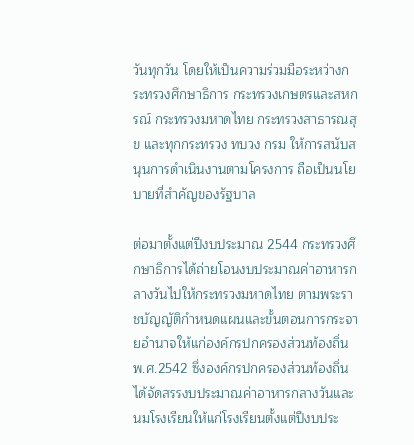วันทุกวัน โดยให้เป็นความร่วมมือระหว่างกระทรวงศึกษาธิการ กระทรวงเกษตรและสหกรณ์ กระทรวงมหาดไทย กระทรวงสาธารณสุข และทุกกระทรวง ทบวง กรม ให้การสนับสนุนการดำเนินงานตามโครงการ ถือเป็นนโยบายที่สำคัญของรัฐบาล

ต่อมาตั้งแต่ปีงบประมาณ 2544 กระทรวงศึกษาธิการได้ถ่ายโอนงบประมาณค่าอาหารกลางวันไปให้กระทรวงมหาดไทย ตามพระราชบัญญัติกำหนดแผนและขั้นตอนการกระจายอำนาจให้แก่องค์กรปกครองส่วนท้องถิ่น พ.ศ.2542 ซึ่งองค์กรปกครองส่วนท้องถิ่นได้จัดสรรงบประมาณค่าอาหารกลางวันและนมโรงเรียนให้แก่โรงเรียนตั้งแต่ปีงบประ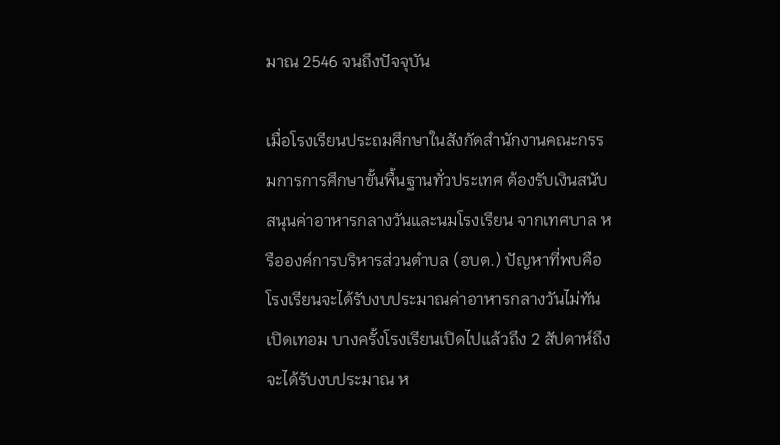มาณ 2546 จนถึงปัจจุบัน

เมื่อโรงเรียนประถมศึกษาในสังกัดสำนักงานคณะกรรมการการศึกษาขั้นพื้นฐานทั่วประเทศ ต้องรับเงินสนับสนุนค่าอาหารกลางวันและนมโรงเรียน จากเทศบาล หรือองค์การบริหารส่วนตำบล (อบต.) ปัญหาที่พบคือ โรงเรียนจะได้รับงบประมาณค่าอาหารกลางวันไม่ทันเปิดเทอม บางครั้งโรงเรียนเปิดไปแล้วถึง 2 สัปดาห์ถึงจะได้รับงบประมาณ ห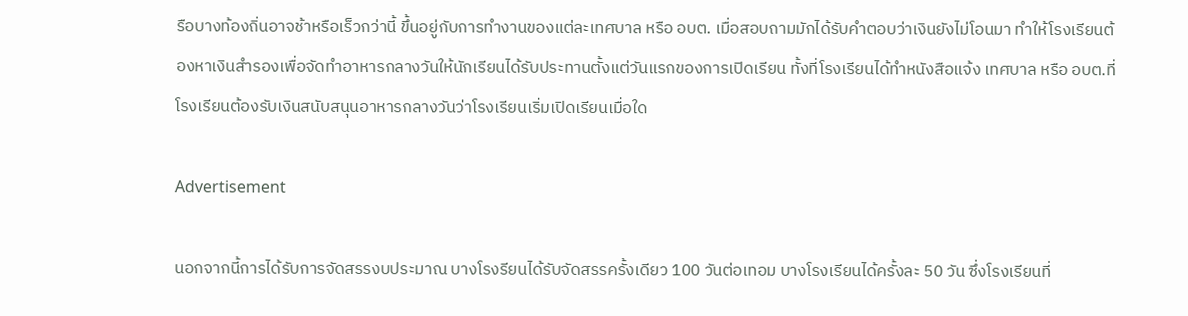รือบางท้องถิ่นอาจช้าหรือเร็วกว่านี้ ขึ้นอยู่กับการทำงานของแต่ละเทศบาล หรือ อบต. เมื่อสอบถามมักได้รับคำตอบว่าเงินยังไม่โอนมา ทำให้โรงเรียนต้องหาเงินสำรองเพื่อจัดทำอาหารกลางวันให้นักเรียนได้รับประทานตั้งแต่วันแรกของการเปิดเรียน ทั้งที่โรงเรียนได้ทำหนังสือแจ้ง เทศบาล หรือ อบต.ที่โรงเรียนต้องรับเงินสนับสนุนอาหารกลางวันว่าโรงเรียนเริ่มเปิดเรียนเมื่อใด

Advertisement

นอกจากนี้การได้รับการจัดสรรงบประมาณ บางโรงรียนได้รับจัดสรรครั้งเดียว 100 วันต่อเทอม บางโรงเรียนได้ครั้งละ 50 วัน ซึ่งโรงเรียนที่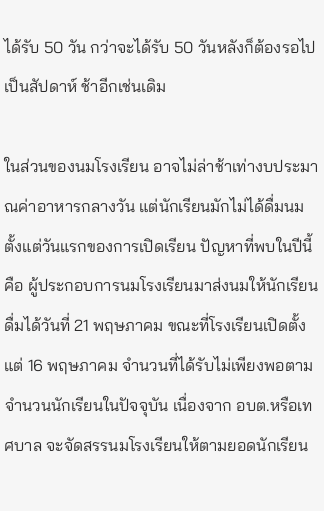ได้รับ 50 วัน กว่าจะได้รับ 50 วันหลังก็ต้องรอไปเป็นสัปดาห์ ช้าอีกเช่นเดิม

ในส่วนของนมโรงเรียน อาจไม่ล่าช้าเท่างบประมาณค่าอาหารกลางวัน แต่นักเรียนมักไม่ได้ดื่มนมตั้งแต่วันแรกของการเปิดเรียน ปัญหาที่พบในปีนี้คือ ผู้ประกอบการนมโรงเรียนมาส่งนมให้นักเรียนดื่มได้วันที่ 21 พฤษภาคม ขณะที่โรงเรียนเปิดตั้งแต่ 16 พฤษภาคม จำนวนที่ได้รับไม่เพียงพอตามจำนวนนักเรียนในปัจจุบัน เนื่องจาก อบต.หรือเทศบาล จะจัดสรรนมโรงเรียนให้ตามยอดนักเรียน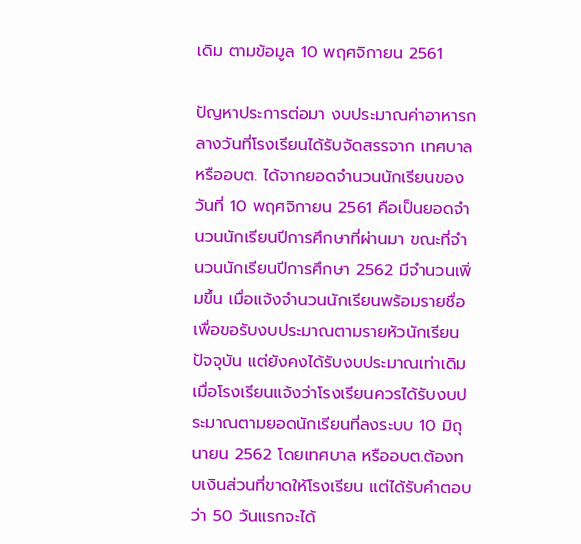เดิม ตามข้อมูล 10 พฤศจิกายน 2561

ปัญหาประการต่อมา งบประมาณค่าอาหารกลางวันที่โรงเรียนได้รับจัดสรรจาก เทศบาล หรืออบต. ได้จากยอดจำนวนนักเรียนของวันที่ 10 พฤศจิกายน 2561 คือเป็นยอดจำนวนนักเรียนปีการศึกษาที่ผ่านมา ขณะที่จำนวนนักเรียนปีการศึกษา 2562 มีจำนวนเพิ่มขึ้น เมื่อแจ้งจำนวนนักเรียนพร้อมรายชื่อ เพื่อขอรับงบประมาณตามรายหัวนักเรียนปัจจุบัน แต่ยังคงได้รับงบประมาณเท่าเดิม เมื่อโรงเรียนแจ้งว่าโรงเรียนควรได้รับงบประมาณตามยอดนักเรียนที่ลงระบบ 10 มิถุนายน 2562 โดยเทศบาล หรืออบต.ต้องทบเงินส่วนที่ขาดให้โรงเรียน แต่ได้รับคำตอบว่า 50 วันแรกจะได้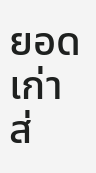ยอดเก่า ส่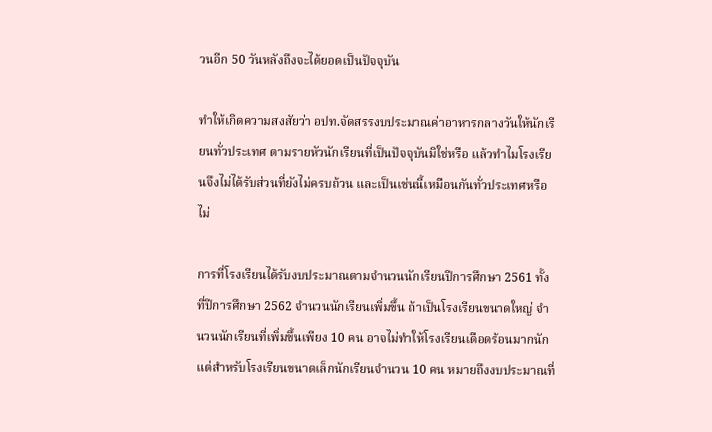วนอีก 50 วันหลังถึงจะได้ยอดเป็นปัจจุบัน

ทำให้เกิดความสงสัยว่า อปท.จัดสรรงบประมาณค่าอาหารกลางวันให้นักเรียนทั่วประเทศ ตามรายหัวนักเรียนที่เป็นปัจจุบันมิใช่หรือ แล้วทำไมโรงเรียนจึงไม่ได้รับส่วนที่ยังไม่ครบถ้วน และเป็นเช่นนี้เหมือนกันทั่วประเทศหรือไม่

การที่โรงเรียนได้รับงบประมาณตามจำนวนนักเรียนปีการศึกษา 2561 ทั้งที่ปีการศึกษา 2562 จำนวนนักเรียนเพิ่มขึ้น ถ้าเป็นโรงเรียนขนาดใหญ่ จำนวนนักเรียนที่เพิ่มขึ้นเพียง 10 คน อาจไม่ทำให้โรงเรียนเดือดร้อนมากนัก แต่สำหรับโรงเรียนขนาดเล็กนักเรียนจำนวน 10 คน หมายถึงงบประมาณที่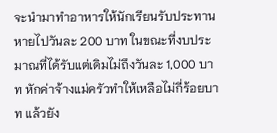จะนำมาทำอาหารให้นักเรียนรับประทานหายไปวันละ 200 บาท ในขณะที่งบประมาณที่ได้รับแต่เดิมไม่ถึงวันละ 1,000 บาท หักค่าจ้างแม่ครัวทำให้เหลือไม่กี่ร้อยบาท แล้วยัง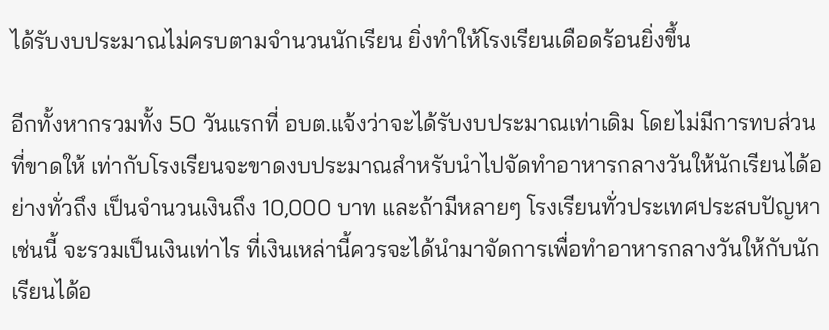ได้รับงบประมาณไม่ครบตามจำนวนนักเรียน ยิ่งทำให้โรงเรียนเดือดร้อนยิ่งขึ้น

อีกทั้งหากรวมทั้ง 50 วันแรกที่ อบต.แจ้งว่าจะได้รับงบประมาณเท่าเดิม โดยไม่มีการทบส่วนที่ขาดให้ เท่ากับโรงเรียนจะขาดงบประมาณสำหรับนำไปจัดทำอาหารกลางวันให้นักเรียนได้อย่างทั่วถึง เป็นจำนวนเงินถึง 10,000 บาท และถ้ามีหลายๆ โรงเรียนทั่วประเทศประสบปัญหาเช่นนี้ จะรวมเป็นเงินเท่าไร ที่เงินเหล่านี้ควรจะได้นำมาจัดการเพื่อทำอาหารกลางวันให้กับนักเรียนได้อ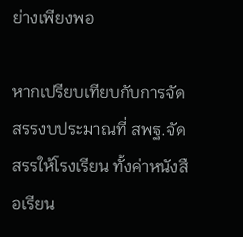ย่างเพียงพอ

หากเปรียบเทียบกับการจัดสรรงบประมาณที่ สพฐ.จัดสรรให้โรงเรียน ทั้งค่าหนังสือเรียน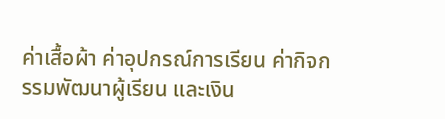ค่าเสื้อผ้า ค่าอุปกรณ์การเรียน ค่ากิจกรรมพัฒนาผู้เรียน และเงิน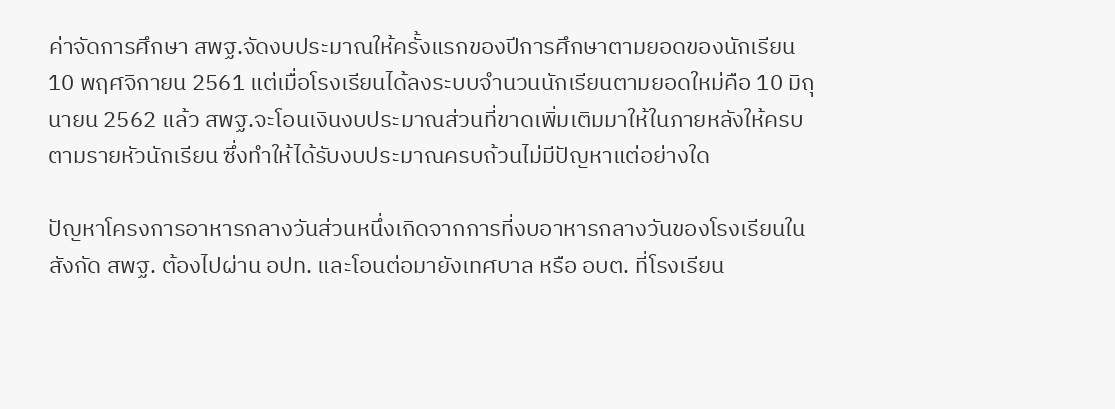ค่าจัดการศึกษา สพฐ.จัดงบประมาณให้ครั้งแรกของปีการศึกษาตามยอดของนักเรียน 10 พฤศจิกายน 2561 แต่เมื่อโรงเรียนได้ลงระบบจำนวนนักเรียนตามยอดใหม่คือ 10 มิถุนายน 2562 แล้ว สพฐ.จะโอนเงินงบประมาณส่วนที่ขาดเพิ่มเติมมาให้ในภายหลังให้ครบตามรายหัวนักเรียน ซึ่งทำให้ได้รับงบประมาณครบถ้วนไม่มีปัญหาแต่อย่างใด

ปัญหาโครงการอาหารกลางวันส่วนหนึ่งเกิดจากการที่งบอาหารกลางวันของโรงเรียนในสังกัด สพฐ. ต้องไปผ่าน อปท. และโอนต่อมายังเทศบาล หรือ อบต. ที่โรงเรียน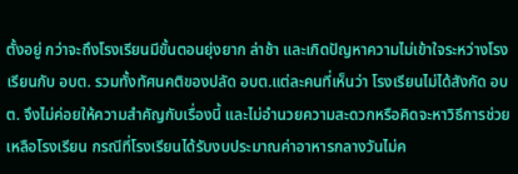ตั้งอยู่ กว่าจะถึงโรงเรียนมีขั้นตอนยุ่งยาก ล่าช้า และเกิดปัญหาความไม่เข้าใจระหว่างโรงเรียนกับ อบต. รวมทั้งทัศนคติของปลัด อบต.แต่ละคนที่เห็นว่า โรงเรียนไม่ได้สังกัด อบต. จึงไม่ค่อยให้ความสำคัญกับเรื่องนี้ และไม่อำนวยความสะดวกหรือคิดจะหาวิธีการช่วยเหลือโรงเรียน กรณีที่โรงเรียนได้รับงบประมาณค่าอาหารกลางวันไม่ค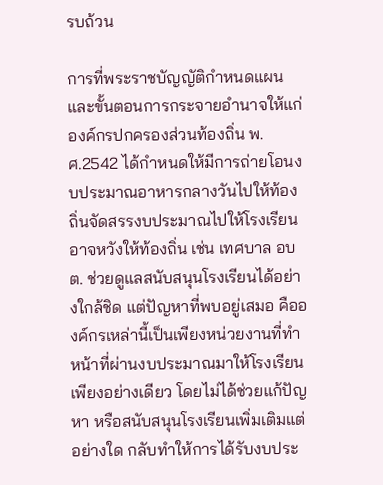รบถ้วน

การที่พระราชบัญญัติกำหนดแผนและขั้นตอนการกระจายอำนาจให้แก่องค์กรปกครองส่วนท้องถิ่น พ.ศ.2542 ได้กำหนดให้มีการถ่ายโอนงบประมาณอาหารกลางวันไปให้ท้องถิ่นจัดสรรงบประมาณไปให้โรงเรียน อาจหวังให้ท้องถิ่น เช่น เทศบาล อบต. ช่วยดูแลสนับสนุนโรงเรียนได้อย่างใกล้ชิด แต่ปัญหาที่พบอยู่เสมอ คือองค์กรเหล่านี้เป็นเพียงหน่วยงานที่ทำหน้าที่ผ่านงบประมาณมาให้โรงเรียนเพียงอย่างเดียว โดยไม่ได้ช่วยแก้ปัญหา หรือสนับสนุนโรงเรียนเพิ่มเติมแต่อย่างใด กลับทำให้การได้รับงบประ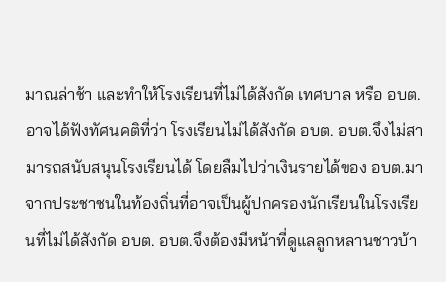มาณล่าช้า และทำให้โรงเรียนที่ไม่ได้สังกัด เทศบาล หรือ อบต. อาจได้ฟังทัศนคติที่ว่า โรงเรียนไม่ได้สังกัด อบต. อบต.จึงไม่สามารถสนับสนุนโรงเรียนได้ โดยลืมไปว่าเงินรายได้ของ อบต.มาจากประชาชนในท้องถิ่นที่อาจเป็นผู้ปกครองนักเรียนในโรงเรียนที่ไม่ได้สังกัด อบต. อบต.จึงต้องมีหน้าที่ดูแลลูกหลานชาวบ้า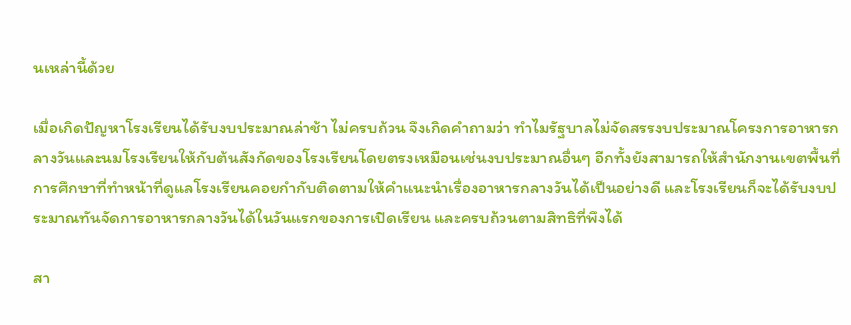นเหล่านี้ด้วย

เมื่อเกิดปัญหาโรงเรียนได้รับงบประมาณล่าช้า ไม่ครบถ้วน จึงเกิดคำถามว่า ทำไมรัฐบาลไม่จัดสรรงบประมาณโครงการอาหารกลางวันและนมโรงเรียนให้กับต้นสังกัดของโรงเรียนโดยตรงเหมือนเช่นงบประมาณอื่นๆ อีกทั้งยังสามารถให้สำนักงานเขตพื้นที่การศึกษาที่ทำหน้าที่ดูแลโรงเรียนคอยกำกับติดตามให้คำแนะนำเรื่องอาหารกลางวันได้เป็นอย่างดี และโรงเรียนก็จะได้รับงบประมาณทันจัดการอาหารกลางวันได้ในวันแรกของการเปิดเรียน และครบถ้วนตามสิทธิที่พึงได้

สา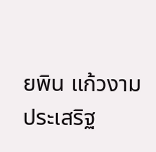ยพิน แก้วงามประเสริฐ